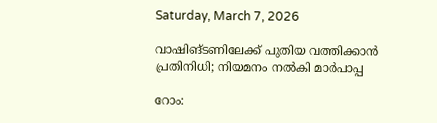Saturday, March 7, 2026

വാഷിങ്ടണിലേക്ക് പുതിയ വത്തിക്കാൻ പ്രതിനിധി; നിയമനം നൽകി മാർപാപ്പ

റോം: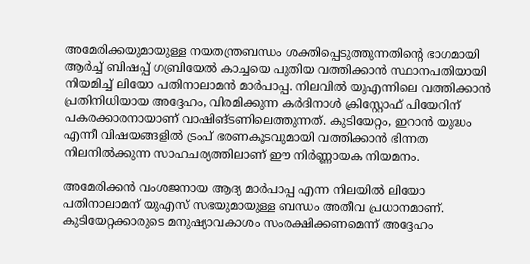അമേരിക്കയുമായുള്ള നയതന്ത്രബന്ധം ശക്തിപ്പെടുത്തുന്നതിന്റെ ഭാഗമായി ആർച്ച് ബിഷപ്പ് ഗബ്രിയേൽ കാച്ചയെ പുതിയ വത്തിക്കാൻ സ്ഥാനപതിയായി നിയമിച്ച് ലിയോ പതിനാലാമൻ മാർപാപ്പ. നിലവിൽ യുഎന്നിലെ വത്തിക്കാൻ പ്രതിനിധിയായ അദ്ദേഹം, വിരമിക്കുന്ന കർദിനാൾ ക്രിസ്റ്റോഫ് പിയേറിന് പകരക്കാരനായാണ് വാഷിങ്ടണിലെത്തുന്നത്. കുടിയേറ്റം, ഇറാൻ യുദ്ധം എന്നീ വിഷയങ്ങളിൽ ട്രംപ് ഭരണകൂടവുമായി വത്തിക്കാൻ ഭിന്നത നിലനിൽക്കുന്ന സാഹചര്യത്തിലാണ് ഈ നിർണ്ണായക നിയമനം.

അമേരിക്കൻ വംശജനായ ആദ്യ മാർപാപ്പ എന്ന നിലയിൽ ലിയോ പതിനാലാമന് യുഎസ് സഭയുമായുള്ള ബന്ധം അതീവ പ്രധാനമാണ്. കുടിയേറ്റക്കാരുടെ മനുഷ്യാവകാശം സംരക്ഷിക്കണമെന്ന് അദ്ദേഹം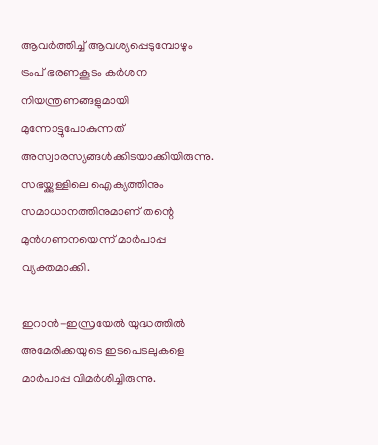ആവർത്തിച്ച് ആവശ്യപ്പെടുമ്പോഴും ട്രംപ് ഭരണകൂടം കർശന നിയന്ത്രണങ്ങളുമായി മുന്നോട്ടുപോകുന്നത് അസ്വാരസ്യങ്ങൾക്കിടയാക്കിയിരുന്നു. സഭയ്ക്കുള്ളിലെ ഐക്യത്തിനും സമാധാനത്തിനുമാണ് തന്റെ മുൻഗണനയെന്ന് മാർപാപ്പ വ്യക്തമാക്കി.

ഇറാൻ-ഇസ്രയേൽ യുദ്ധത്തിൽ അമേരിക്കയുടെ ഇടപെടലുകളെ മാർപാപ്പ വിമർശിച്ചിരുന്നു.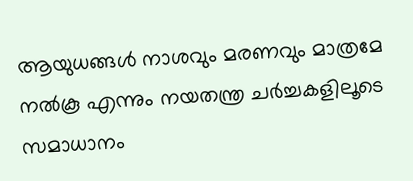ആയുധങ്ങൾ നാശവും മരണവും മാത്രമേ നൽകൂ എന്നും നയതന്ത്ര ചർച്ചകളിലൂടെ സമാധാനം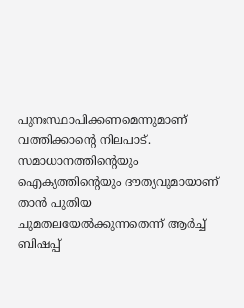പുനഃസ്ഥാപിക്കണമെന്നുമാണ് വത്തിക്കാന്റെ നിലപാട്. സമാധാനത്തിന്റെയും ഐക്യത്തിന്റെയും ദൗത്യവുമായാണ് താൻ പുതിയ ചുമതലയേൽക്കുന്നതെന്ന് ആർച്ച് ബിഷപ്പ്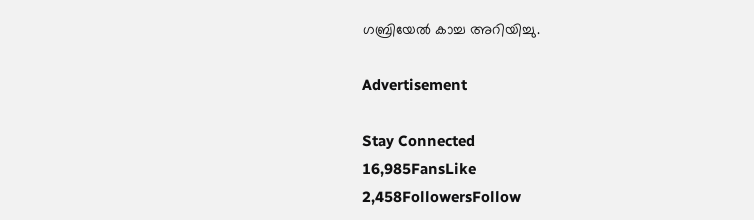ഗബ്രിയേൽ കാച്ച അറിയിച്ചു.

Advertisement

Stay Connected
16,985FansLike
2,458FollowersFollow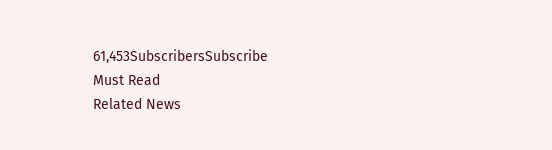61,453SubscribersSubscribe
Must Read
Related News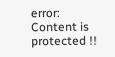error: Content is protected !!